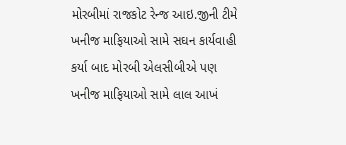મોરબીમાં રાજકોટ રેન્જ આઇ.જીની ટીમે ખનીજ માફિયાઓ સામે સઘન કાર્યવાહી કર્યા બાદ મોરબી એલસીબીએ પણ ખનીજ માફિયાઓ સામે લાલ આખં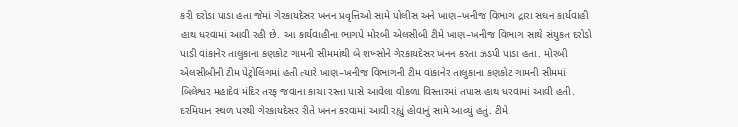કરી દરોડા પાડા હતા જેમાં ગેરકાયદેસર ખનન પ્રવૃત્તિઓ સામે પોલીસ અને ખાણ–ખનીજ વિભાગ દ્રારા સઘન કાર્યવાહી હાથ ધરવામાં આવી રહી છે. આ કાર્યવાહીના ભાગપે મોરબી એલસીબી ટીમે ખાણ–ખનીજ વિભાગ સાથે સંયુકત દરોડો પાડી વાંકાનેર તાલુકાના કણકોટ ગામની સીમમાંથી બે શખ્સોને ગેરકાયદેસર ખનન કરતા ઝડપી પાડા હતા. મોરબી એલસીબીની ટીમ પેટ્રોલિંગમાં હતી ત્યારે ખાણ–ખનીજ વિભાગની ટીમ વાંકાનેર તાલુકાના કણકોટ ગામની સીમમાં બિલેશ્વર મહાદેવ મંદિર તરફ જવાના કાચા રસ્તા પાસે આવેલા વોકળા વિસ્તારમાં તપાસ હાથ ધરવામાં આવી હતી. દરમિયાન સ્થળ પરથી ગેરકાયદેસર રીતે ખનન કરવામાં આવી રહ્યું હોવાનું સામે આવ્યું હતું. ટીમે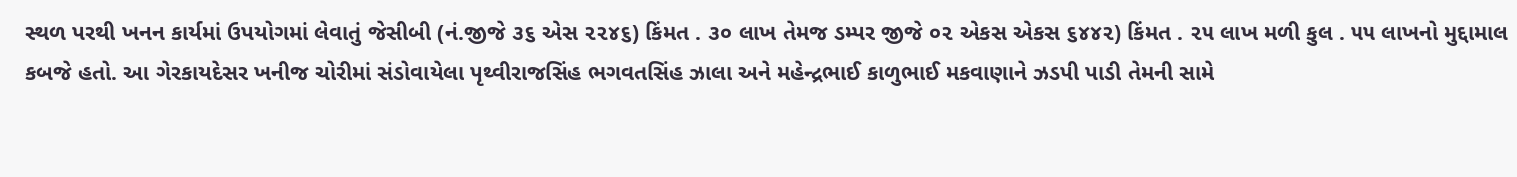સ્થળ પરથી ખનન કાર્યમાં ઉપયોગમાં લેવાતું જેસીબી (નં.જીજે ૩૬ એસ ૨૨૪૬) કિંમત . ૩૦ લાખ તેમજ ડમ્પર જીજે ૦૨ એકસ એકસ ૬૪૪૨) કિંમત . ૨૫ લાખ મળી કુલ . ૫૫ લાખનો મુદ્દામાલ કબજે હતો. આ ગેરકાયદેસર ખનીજ ચોરીમાં સંડોવાયેલા પૃથ્વીરાજસિંહ ભગવતસિંહ ઝાલા અને મહેન્દ્રભાઈ કાળુભાઈ મકવાણાને ઝડપી પાડી તેમની સામે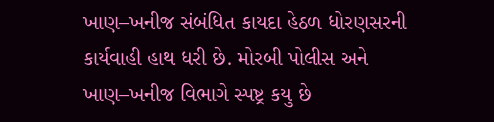ખાણ–ખનીજ સંબંધિત કાયદા હેઠળ ધોરણસરની કાર્યવાહી હાથ ધરી છે. મોરબી પોલીસ અને ખાણ–ખનીજ વિભાગે સ્પષ્ટ્ર કયુ છે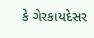કે ગેરકાયદેસર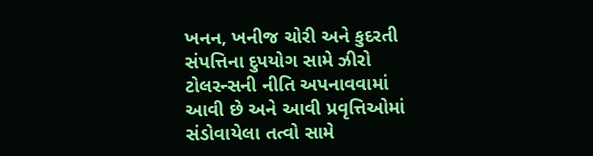ખનન, ખનીજ ચોરી અને કુદરતી સંપત્તિના દુપયોગ સામે ઝીરો ટોલરન્સની નીતિ અપનાવવામાં આવી છે અને આવી પ્રવૃત્તિઓમાં સંડોવાયેલા તત્વો સામે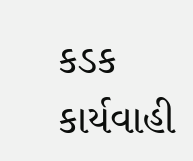કડક કાર્યવાહી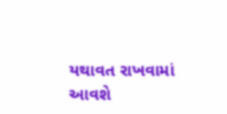યથાવત રાખવામાં આવશે